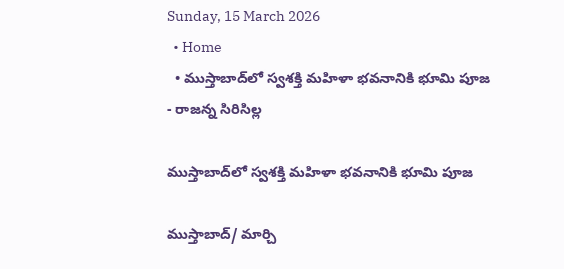Sunday, 15 March 2026
  • Home
  • ముస్తాబాద్‌లో స్వశక్తి మహిళా భవనానికి భూమి పూజ
- రాజన్న సిరిసిల్ల

ముస్తాబాద్‌లో స్వశక్తి మహిళా భవనానికి భూమి పూజ

ముస్తాబాద్/ మార్చి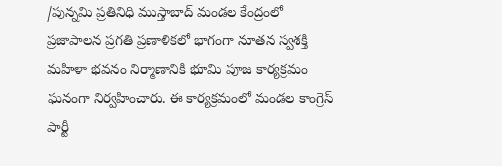/పున్నమి ప్రతినిధి ముస్తాబాద్ మండల కేంద్రంలో ప్రజాపాలన ప్రగతి ప్రణాళికలో భాగంగా నూతన స్వశక్తి మహిళా భవనం నిర్మాణానికి భూమి పూజ కార్యక్రమం ఘనంగా నిర్వహించారు. ఈ కార్యక్రమంలో మండల కాంగ్రెస్ పార్టీ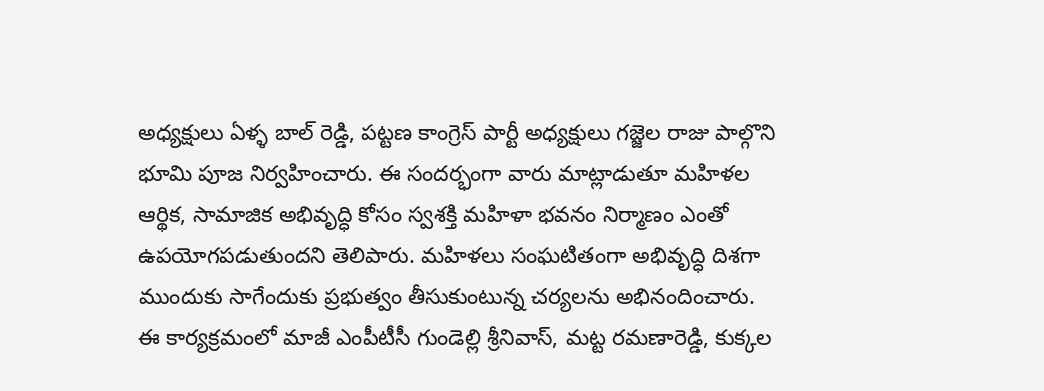అధ్యక్షులు ఏళ్ళ బాల్ రెడ్డి, పట్టణ కాంగ్రెస్ పార్టీ అధ్యక్షులు గజ్జెల రాజు పాల్గొని భూమి పూజ నిర్వహించారు. ఈ సందర్భంగా వారు మాట్లాడుతూ మహిళల ఆర్థిక, సామాజిక అభివృద్ధి కోసం స్వశక్తి మహిళా భవనం నిర్మాణం ఎంతో ఉపయోగపడుతుందని తెలిపారు. మహిళలు సంఘటితంగా అభివృద్ధి దిశగా ముందుకు సాగేందుకు ప్రభుత్వం తీసుకుంటున్న చర్యలను అభినందించారు. ఈ కార్యక్రమంలో మాజీ ఎంపీటీసీ గుండెల్లి శ్రీనివాస్, మట్ట రమణారెడ్డి, కుక్కల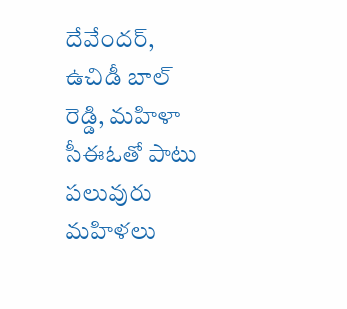దేవేందర్, ఉచిడీ బాల్ రెడ్డి, మహిళా సీఈఓతో పాటు పలువురు మహిళలు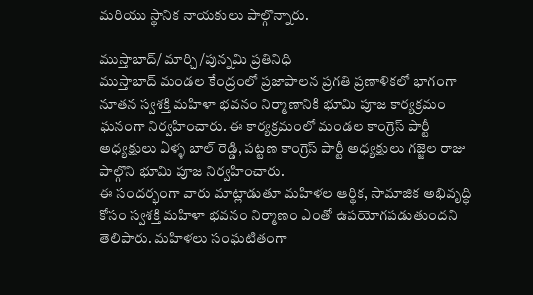మరియు స్థానిక నాయకులు పాల్గొన్నారు.

ముస్తాబాద్/ మార్చి /పున్నమి ప్రతినిధి
ముస్తాబాద్ మండల కేంద్రంలో ప్రజాపాలన ప్రగతి ప్రణాళికలో భాగంగా నూతన స్వశక్తి మహిళా భవనం నిర్మాణానికి భూమి పూజ కార్యక్రమం ఘనంగా నిర్వహించారు. ఈ కార్యక్రమంలో మండల కాంగ్రెస్ పార్టీ అధ్యక్షులు ఏళ్ళ బాల్ రెడ్డి, పట్టణ కాంగ్రెస్ పార్టీ అధ్యక్షులు గజ్జెల రాజు పాల్గొని భూమి పూజ నిర్వహించారు.
ఈ సందర్భంగా వారు మాట్లాడుతూ మహిళల ఆర్థిక, సామాజిక అభివృద్ధి కోసం స్వశక్తి మహిళా భవనం నిర్మాణం ఎంతో ఉపయోగపడుతుందని తెలిపారు. మహిళలు సంఘటితంగా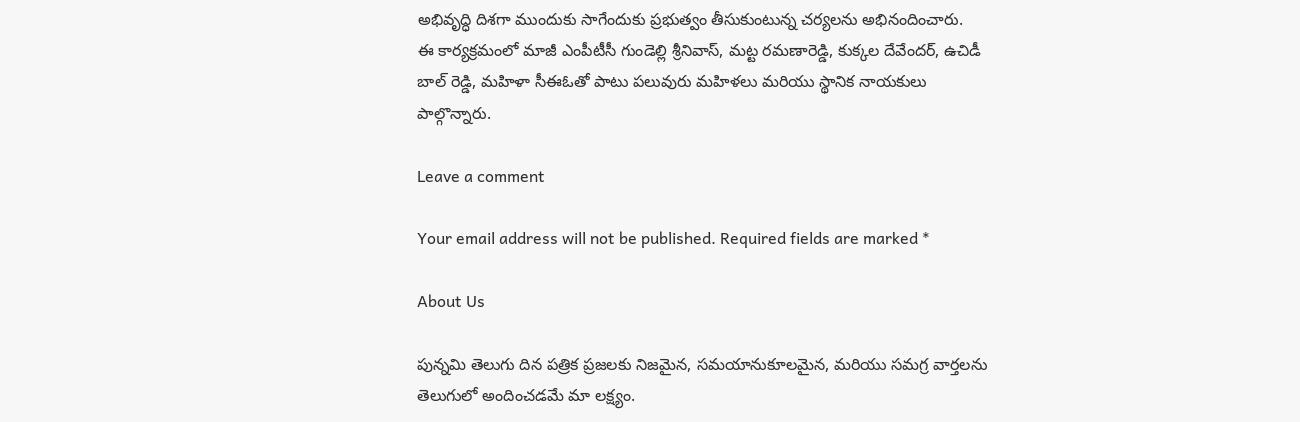అభివృద్ధి దిశగా ముందుకు సాగేందుకు ప్రభుత్వం తీసుకుంటున్న చర్యలను అభినందించారు.
ఈ కార్యక్రమంలో మాజీ ఎంపీటీసీ గుండెల్లి శ్రీనివాస్, మట్ట రమణారెడ్డి, కుక్కల దేవేందర్, ఉచిడీ బాల్ రెడ్డి, మహిళా సీఈఓతో పాటు పలువురు మహిళలు మరియు స్థానిక నాయకులు పాల్గొన్నారు.

Leave a comment

Your email address will not be published. Required fields are marked *

About Us

పున్నమి తెలుగు దిన పత్రిక ప్రజలకు నిజమైన, సమయానుకూలమైన, మరియు సమగ్ర వార్తలను తెలుగులో అందించడమే మా లక్ష్యం.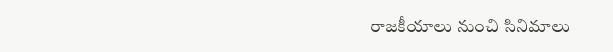రాజకీయాలు నుంచి సినిమాలు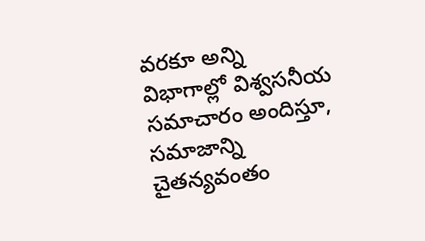వరకూ అన్ని విభాగాల్లో విశ్వసనీయ సమాచారం అందిస్తూ, సమాజాన్ని చైతన్యవంతం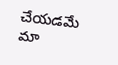చేయడమే మా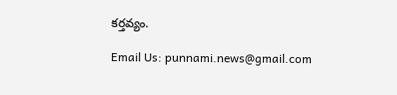కర్తవ్యం.

Email Us: punnami.news@gmail.com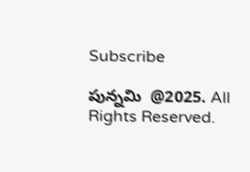Subscribe

పున్నమి  @2025. All Rights Reserved.